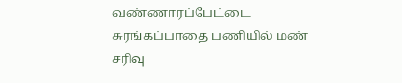வண்ணாரப்பேட்டை சுரங்கப்பாதை பணியில் மண் சரிவு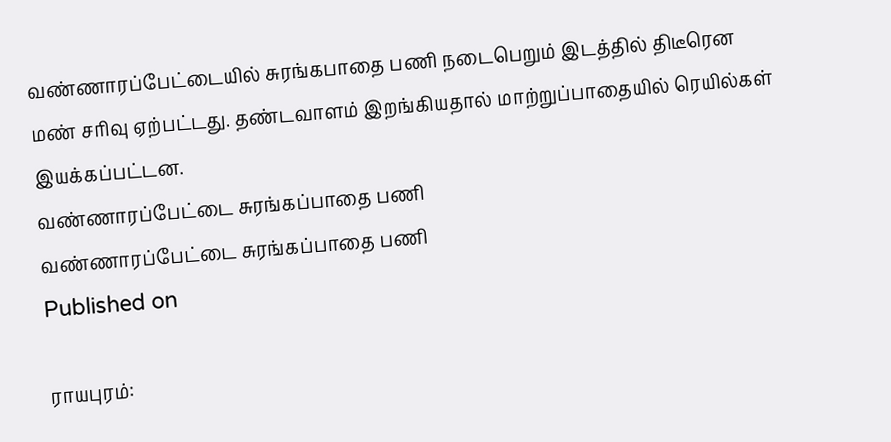வண்ணாரப்பேட்டையில் சுரங்கபாதை பணி நடைபெறும் இடத்தில் திடீரென மண் சரிவு ஏற்பட்டது. தண்டவாளம் இறங்கியதால் மாற்றுப்பாதையில் ரெயில்கள் இயக்கப்பட்டன.
வண்ணாரப்பேட்டை சுரங்கப்பாதை பணி
வண்ணாரப்பேட்டை சுரங்கப்பாதை பணி
Published on

ராயபுரம்: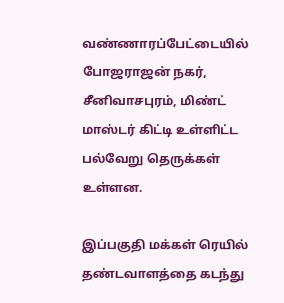வண்ணாரப்பேட்டையில் போஜராஜன் நகர், சீனிவாசபுரம், மிண்ட் மாஸ்டர் கிட்டி உள்ளிட்ட பல்வேறு தெருக்கள் உள்ளன.

இப்பகுதி மக்கள் ரெயில் தண்டவாளத்தை கடந்து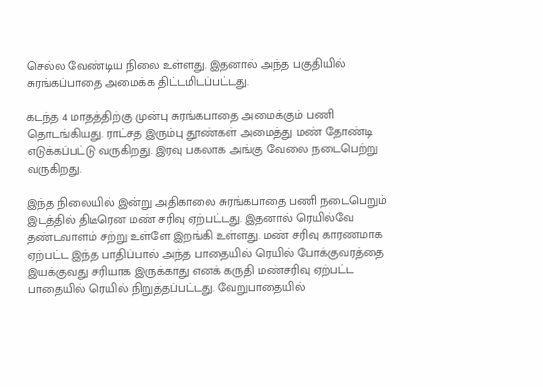செல்ல வேண்டிய நிலை உள்ளது. இதனால் அந்த பகுதியில் சுரங்கப்பாதை அமைக்க திட்டமிடப்பட்டது.

கடந்த 4 மாதத்திற்கு முன்பு சுரங்கபாதை அமைக்கும் பணி தொடங்கியது. ராட்சத இரும்பு தூண்கள் அமைத்து மண் தோண்டி எடுக்கப்பட்டு வருகிறது. இரவு பகலாக அங்கு வேலை நடைபெற்று வருகிறது.

இந்த நிலையில் இன்று அதிகாலை சுரங்கபாதை பணி நடைபெறும் இடத்தில் திடீரென மண் சரிவு ஏற்பட்டது. இதனால் ரெயில்வே தண்டவாளம் சற்று உள்ளே இறங்கி உள்ளது. மண் சரிவு காரணமாக ஏற்பட்ட இந்த பாதிப்பால் அந்த பாதையில் ரெயில் போக்குவரத்தை இயக்குவது சரியாக இருக்காது எனக் கருதி மண்சரிவு ஏற்பட்ட பாதையில் ரெயில் நிறுத்தப்பட்டது. வேறுபாதையில்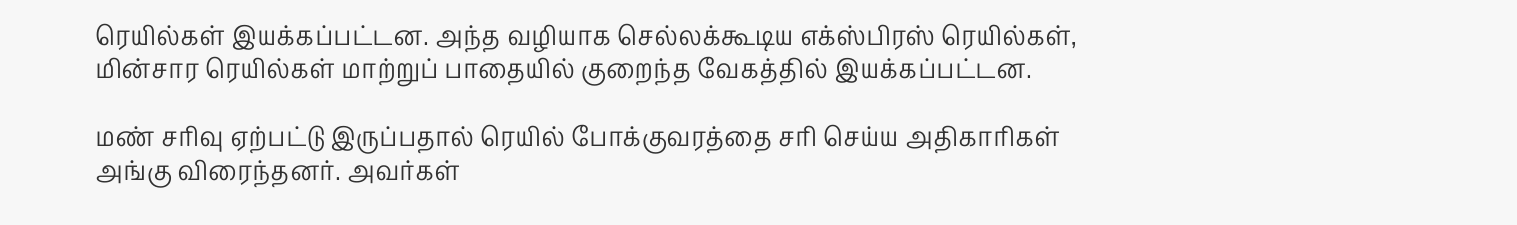ரெயில்கள் இயக்கப்பட்டன. அந்த வழியாக செல்லக்கூடிய எக்ஸ்பிரஸ் ரெயில்கள், மின்சார ரெயில்கள் மாற்றுப் பாதையில் குறைந்த வேகத்தில் இயக்கப்பட்டன.

மண் சரிவு ஏற்பட்டு இருப்பதால் ரெயில் போக்குவரத்தை சரி செய்ய அதிகாரிகள் அங்கு விரைந்தனர். அவர்கள்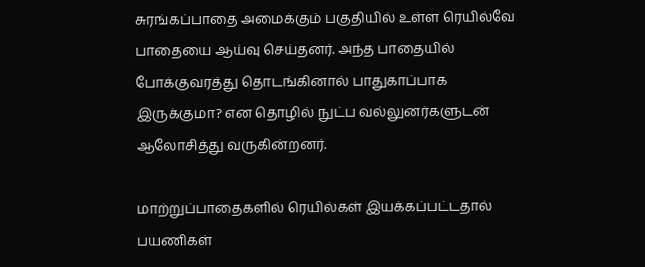சுரங்கப்பாதை அமைக்கும் பகுதியில் உள்ள ரெயில்வே பாதையை ஆய்வு செய்தனர். அந்த பாதையில் போக்குவரத்து தொடங்கினால் பாதுகாப்பாக இருக்குமா? என தொழில் நுட்ப வல்லுனர்களுடன் ஆலோசித்து வருகின்றனர்.

மாற்றுப்பாதைகளில் ரெயில்கள் இயக்கப்பட்டதால் பயணிகள்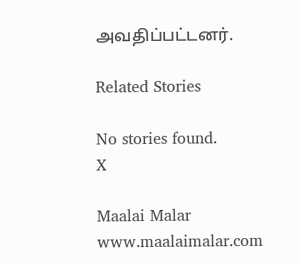அவதிப்பட்டனர்.

Related Stories

No stories found.
X

Maalai Malar
www.maalaimalar.com